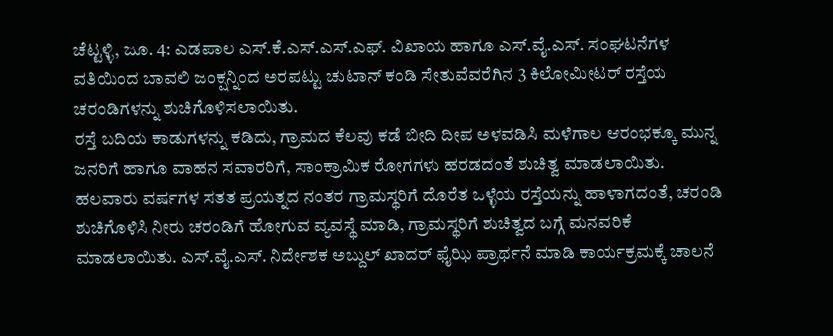ಚೆಟ್ಟಳ್ಳಿ, ಜೂ. 4: ಎಡಪಾಲ ಎಸ್.ಕೆ.ಎಸ್.ಎಸ್.ಎಫ್. ವಿಖಾಯ ಹಾಗೂ ಎಸ್.ವೈ.ಎಸ್. ಸಂಘಟನೆಗಳ ವತಿಯಿಂದ ಬಾವಲಿ ಜಂಕ್ಷನ್ನಿಂದ ಅರಪಟ್ಟು ಚುಟಾನ್ ಕಂಡಿ ಸೇತುವೆವರೆಗಿನ 3 ಕಿಲೋಮೀಟರ್ ರಸ್ತೆಯ ಚರಂಡಿಗಳನ್ನು ಶುಚಿಗೊಳಿಸಲಾಯಿತು.
ರಸ್ತೆ ಬದಿಯ ಕಾಡುಗಳನ್ನು ಕಡಿದು, ಗ್ರಾಮದ ಕೆಲವು ಕಡೆ ಬೀದಿ ದೀಪ ಅಳವಡಿಸಿ ಮಳೆಗಾಲ ಆರಂಭಕ್ಕೂ ಮುನ್ನ ಜನರಿಗೆ ಹಾಗೂ ವಾಹನ ಸವಾರರಿಗೆ, ಸಾಂಕ್ರಾಮಿಕ ರೋಗಗಳು ಹರಡದಂತೆ ಶುಚಿತ್ವ ಮಾಡಲಾಯಿತು.
ಹಲವಾರು ವರ್ಷಗಳ ಸತತ ಪ್ರಯತ್ನದ ನಂತರ ಗ್ರಾಮಸ್ಥರಿಗೆ ದೊರೆತ ಒಳ್ಳೆಯ ರಸ್ತೆಯನ್ನು ಹಾಳಾಗದಂತೆ, ಚರಂಡಿ ಶುಚಿಗೊಳಿಸಿ ನೀರು ಚರಂಡಿಗೆ ಹೋಗುವ ವ್ಯವಸ್ಥೆ ಮಾಡಿ, ಗ್ರಾಮಸ್ಥರಿಗೆ ಶುಚಿತ್ವದ ಬಗ್ಗೆ ಮನವರಿಕೆ ಮಾಡಲಾಯಿತು. ಎಸ್.ವೈ.ಎಸ್. ನಿರ್ದೇಶಕ ಅಬ್ದುಲ್ ಖಾದರ್ ಫೈಝಿ ಪ್ರಾರ್ಥನೆ ಮಾಡಿ ಕಾರ್ಯಕ್ರಮಕ್ಕೆ ಚಾಲನೆ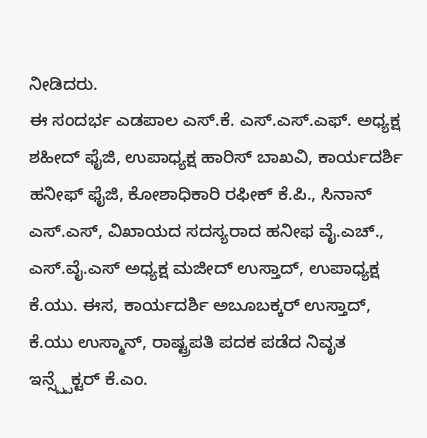ನೀಡಿದರು.
ಈ ಸಂದರ್ಭ ಎಡಪಾಲ ಎಸ್.ಕೆ. ಎಸ್.ಎಸ್.ಎಫ್. ಅಧ್ಯಕ್ಷ ಶಹೀದ್ ಫೈಜಿ, ಉಪಾಧ್ಯಕ್ಷ ಹಾರಿಸ್ ಬಾಖವಿ, ಕಾರ್ಯದರ್ಶಿ ಹನೀಫ್ ಫೈಜಿ, ಕೋಶಾಧಿಕಾರಿ ರಫೀಕ್ ಕೆ.ಪಿ., ಸಿನಾನ್ ಎಸ್.ಎಸ್, ವಿಖಾಯದ ಸದಸ್ಯರಾದ ಹನೀಫ ವೈ.ಎಚ್., ಎಸ್.ವೈ.ಎಸ್ ಅಧ್ಯಕ್ಷ ಮಜೀದ್ ಉಸ್ತಾದ್, ಉಪಾಧ್ಯಕ್ಷ ಕೆ.ಯು. ಈಸ, ಕಾರ್ಯದರ್ಶಿ ಅಬೂಬಕ್ಕರ್ ಉಸ್ತಾದ್, ಕೆ.ಯು ಉಸ್ಮಾನ್, ರಾಷ್ಟ್ರಪತಿ ಪದಕ ಪಡೆದ ನಿವೃತ ಇನ್ಸ್ಪ್ಪೆಕ್ಟರ್ ಕೆ.ಎಂ.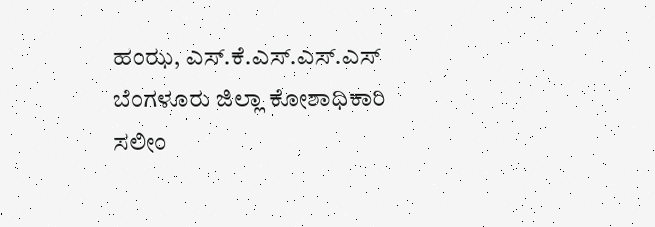ಹಂಝ, ಎಸ್.ಕೆ.ಎಸ್.ಎಸ್.ಎಸ್ ಬೆಂಗಳೂರು ಜಿಲ್ಲಾ ಕೋಶಾಧಿಕಾರಿ ಸಲೀಂ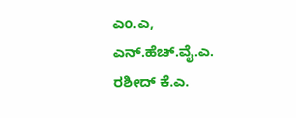ಎಂ.ಎ, ಎನ್.ಹೆಚ್.ವೈ.ಎ. ರಶೀದ್ ಕೆ.ಎ.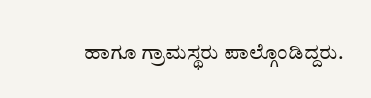ಹಾಗೂ ಗ್ರಾಮಸ್ಥರು ಪಾಲ್ಗೊಂಡಿದ್ದರು.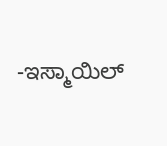-ಇಸ್ಮಾಯಿಲ್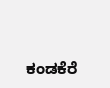ಕಂಡಕೆರೆ